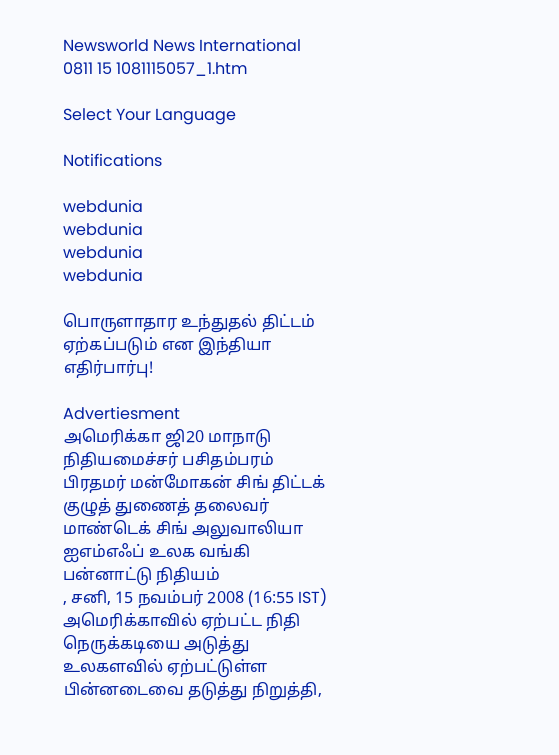Newsworld News International 0811 15 1081115057_1.htm

Select Your Language

Notifications

webdunia
webdunia
webdunia
webdunia

பொருளாதார உந்துதல் திட்டம் ஏற்கப்படும் என இந்தியா எதிர்பார்பு!

Advertiesment
அமெரிக்கா ஜி20 மாநாடு நிதியமைச்சர் பசிதம்பரம் பிரதமர் மன்மோகன் சிங் திட்டக் குழுத் துணைத் தலைவர் மாண்டெக் சிங் அலுவாலியா ஐஎம்எஃப் உலக வங்கி பன்னாட்டு நிதியம்
, சனி, 15 நவம்பர் 2008 (16:55 IST)
அமெரிக்காவில் ஏற்பட்ட நிதி நெருக்கடியை அடுத்து உலகளவில் ஏற்பட்டுள்ள பின்னடைவை தடுத்து நிறுத்தி,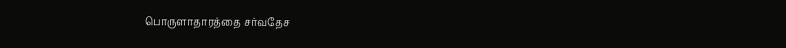பொருளாதாரத்தை சர்வதேச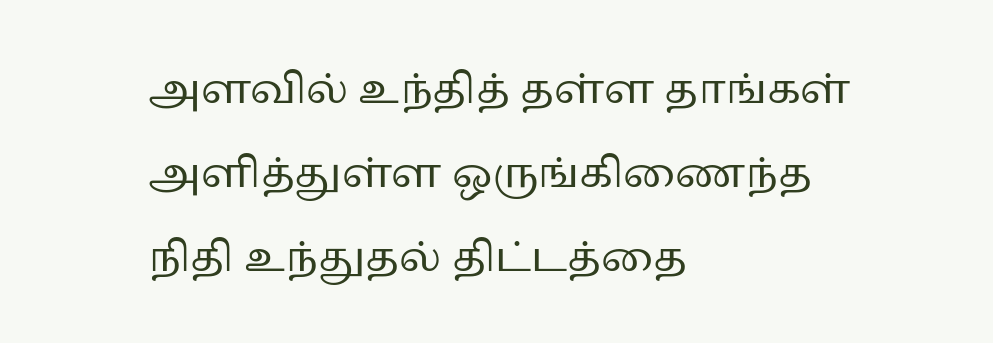அளவில் உந்தித் தள்ள தாங்கள் அளித்துள்ள ஒருங்கிணைந்த நிதி உந்துதல் திட்டத்தை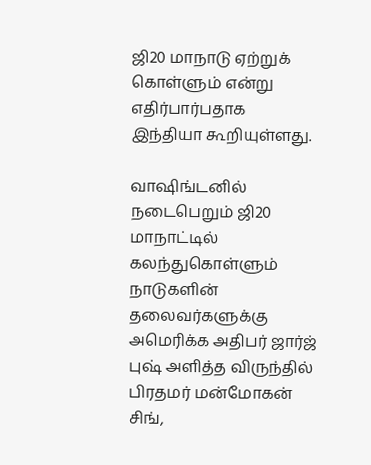ஜி20 மாநாடு ஏற்றுக் கொள்ளும் என்று எதிர்பார்பதாக இந்தியா கூறியுள்ளது.

வாஷிங்டனில் நடைபெறும் ஜி20 மாநாட்டில் கலந்துகொள்ளும் நாடுகளின் தலைவர்களுக்கு அமெரிக்க அதிபர் ஜார்ஜ் புஷ் அளித்த விருந்தில் பிரதமர் மன்மோகன் சிங்,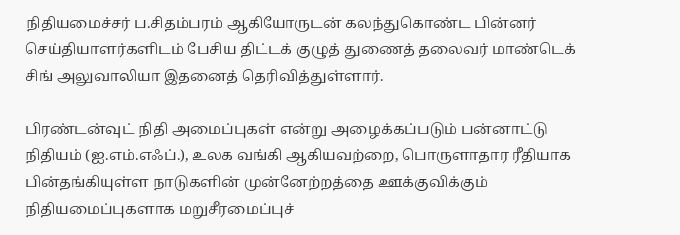நிதியமைச்சர் ப.சிதம்பரம் ஆகியோருடன் கலந்துகொண்ட பின்னர் செய்தியாளர்களிடம் பேசிய திட்டக் குழுத் துணைத் தலைவர் மாண்டெக் சிங் அலுவாலியா இதனைத் தெரிவித்துள்ளார்.

பிரண்டன்வுட் நிதி அமைப்புகள் என்று அழைக்கப்படும் பன்னாட்டு நிதியம் (ஐ.எம்.எஃப்.), உலக வங்கி ஆகியவற்றை, பொருளாதார ரீதியாக பின்தங்கியுள்ள நாடுகளின் முன்னேற்றத்தை ஊக்குவிக்கும் நிதியமைப்புகளாக மறுசீரமைப்புச்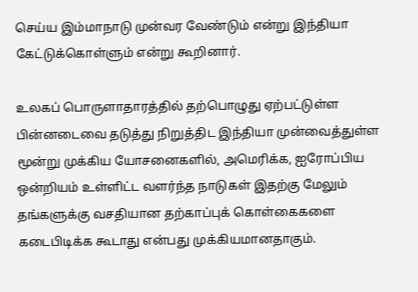செய்ய இம்மாநாடு முன்வர வேண்டும் என்று இந்தியா கேட்டுக்கொள்ளும் என்று கூறினார்.

உலகப் பொருளாதாரத்தில் தற்பொழுது ஏற்பட்டுள்ள பின்னடைவை தடுத்து நிறுத்திட இந்தியா முன்வைத்துள்ள மூன்று முக்கிய யோசனைகளில், அமெரிக்க, ஐரோப்பிய ஒன்றியம் உள்ளிட்ட வளர்ந்த நாடுகள் இதற்கு மேலும் தங்களுக்கு வசதியான தற்காப்புக் கொள்கைகளை கடைபிடிக்க கூடாது என்பது முக்கியமானதாகும்.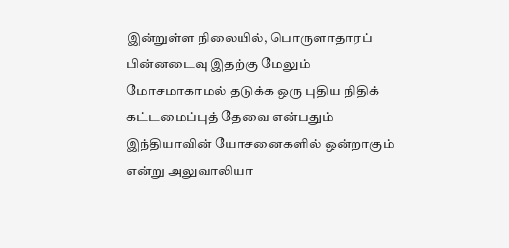இன்றுள்ள நிலையில், பொருளாதாரப் பின்னடைவு இதற்கு மேலும் மோசமாகாமல் தடுக்க ஒரு புதிய நிதிக் கட்டமைப்புத் தேவை என்பதும் இந்தியாவின் யோசனைகளில் ஒன்றாகும் என்று அலுவாலியா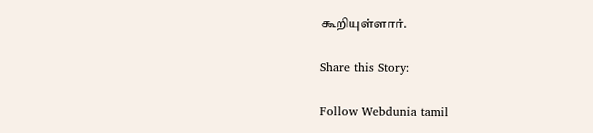கூறியுள்ளார்.

Share this Story:

Follow Webdunia tamil